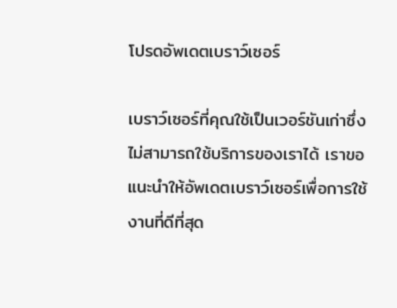โปรดอัพเดตเบราว์เซอร์

เบราว์เซอร์ที่คุณใช้เป็นเวอร์ชันเก่าซึ่งไม่สามารถใช้บริการของเราได้ เราขอแนะนำให้อัพเดตเบราว์เซอร์เพื่อการใช้งานที่ดีที่สุด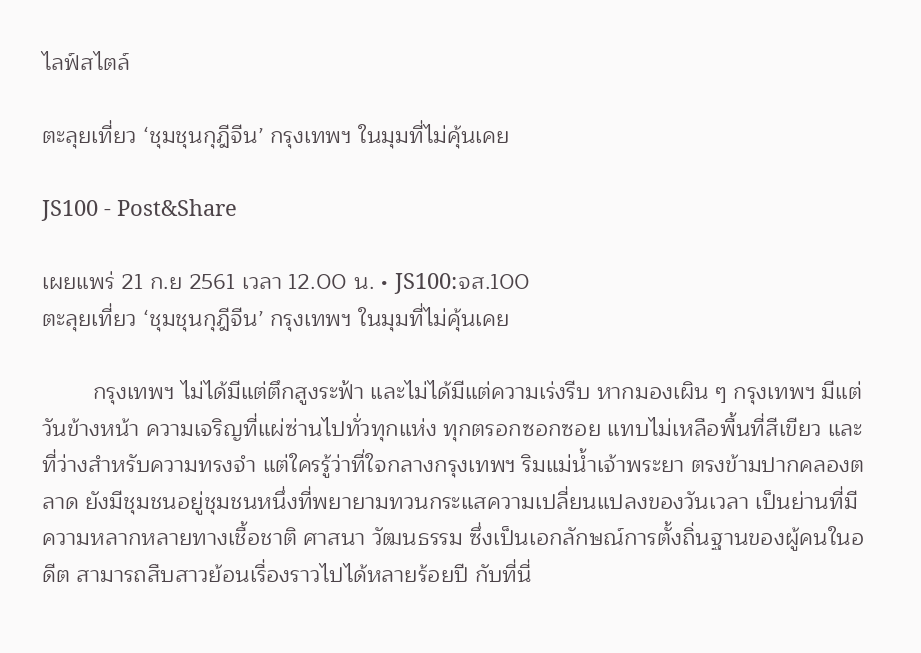ไลฟ์สไตล์

ตะลุยเที่ยว ‘ชุมชุนกุฎีจีน’ กรุงเทพฯ ในมุมที่ไม่คุ้นเคย

JS100 - Post&Share

เผยแพร่ 21 ก.ย 2561 เวลา 12.00 น. • JS100:จส.100
ตะลุยเที่ยว ‘ชุมชุนกุฎีจีน’ กรุงเทพฯ ในมุมที่ไม่คุ้นเคย

        กรุงเทพฯ ไม่ได้มีแต่ตึกสูงระฟ้า และไม่ได้มีแต่ความเร่งรีบ หากมองเผิน ๆ กรุงเทพฯ มีแต่วันข้างหน้า ความเจริญที่แผ่ซ่านไปทั่วทุกแห่ง ทุกตรอกซอกซอย แทบไม่เหลือพื้นที่สีเขียว และที่ว่างสำหรับความทรงจำ แต่ใครรู้ว่าที่ใจกลางกรุงเทพฯ ริมแม่น้ำเจ้าพระยา ตรงข้ามปากคลองตลาด ยังมีชุมชนอยู่ชุมชนหนึ่งที่พยายามทวนกระแสความเปลี่ยนแปลงของวันเวลา เป็นย่านที่มีความหลากหลายทางเชื้อชาติ ศาสนา วัฒนธรรม ซึ่งเป็นเอกลักษณ์การตั้งถิ่นฐานของผู้คนในอดีต สามารถสืบสาวย้อนเรื่องราวไปได้หลายร้อยปี กับที่นี่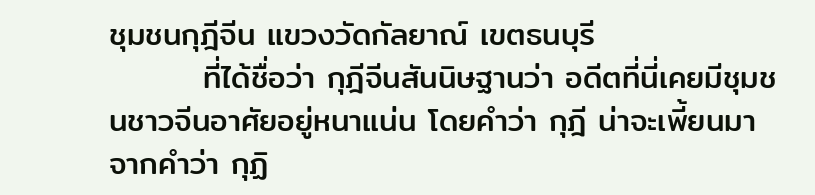ชุมชนกุฎีจีน แขวงวัดกัลยาณ์ เขตธนบุรี
        ที่ได้ชื่อว่า กุฎีจีนสันนิษฐานว่า อดีตที่นี่เคยมีชุมชนชาวจีนอาศัยอยู่หนาแน่น โดยคำว่า กุฎี น่าจะเพี้ยนมาจากคำว่า กุฏิ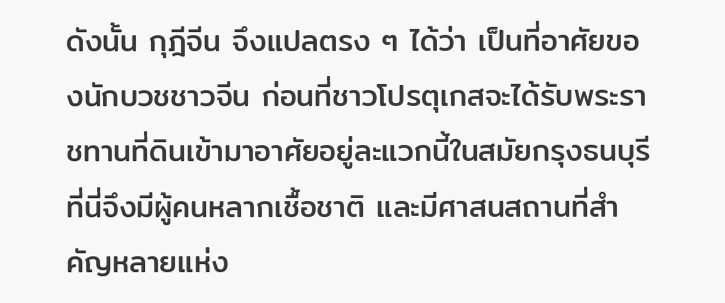ดังนั้น กุฎีจีน จึงแปลตรง ๆ ได้ว่า เป็นที่อาศัยของนักบวชชาวจีน ก่อนที่ชาวโปรตุเกสจะได้รับพระราชทานที่ดินเข้ามาอาศัยอยู่ละแวกนี้ในสมัยกรุงธนบุรี ที่นี่จึงมีผู้คนหลากเชื้อชาติ และมีศาสนสถานที่สำคัญหลายแห่ง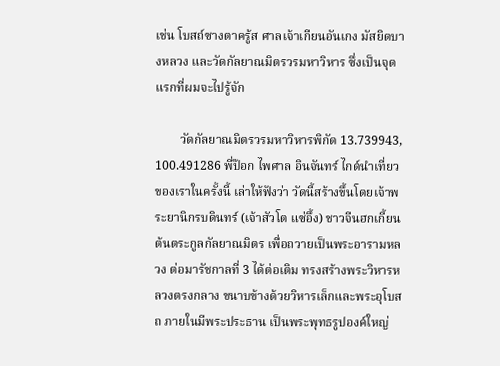เช่น โบสถ์ซางตาครู้ส ศาลเจ้าเกียนอันเกง มัสยิดบางหลวง และวัดกัลยาณมิตรวรมหาวิหาร ซึ่งเป็นจุดแรกที่ผมจะไปรู้จัก

        วัดกัลยาณมิตรวรมหาวิหารพิกัด 13.739943, 100.491286 พี่ป๊อก ไพศาล อินจันทร์ ไกด์นำเที่ยวของเราในครั้งนี้ เล่าให้ฟังว่า วัดนี้สร้างขึ้นโดยเจ้าพระยานิกรบดินทร์ (เจ้าสัวโต แซ่อึ้ง) ชาวจีนฮกเกี้ยน ต้นตระกูลกัลยาณมิตร เพื่อถวายเป็นพระอารามหลวง ต่อมารัชกาลที่ 3 ได้ต่อเติม ทรงสร้างพระวิหารหลวงตรงกลาง ขนาบข้างด้วยวิหารเล็กและพระอุโบสถ ภายในมีพระประธาน เป็นพระพุทธรูปองค์ใหญ่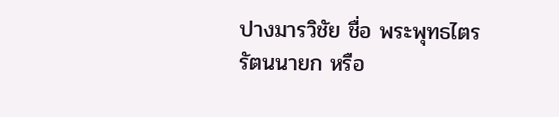ปางมารวิชัย ชื่อ พระพุทธไตรรัตนนายก หรือ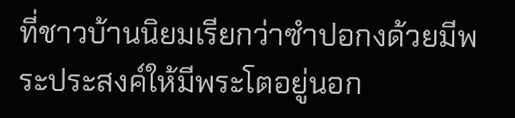ที่ชาวบ้านนิยมเรียกว่าซำปอกงด้วยมีพระประสงค์ให้มีพระโตอยู่นอก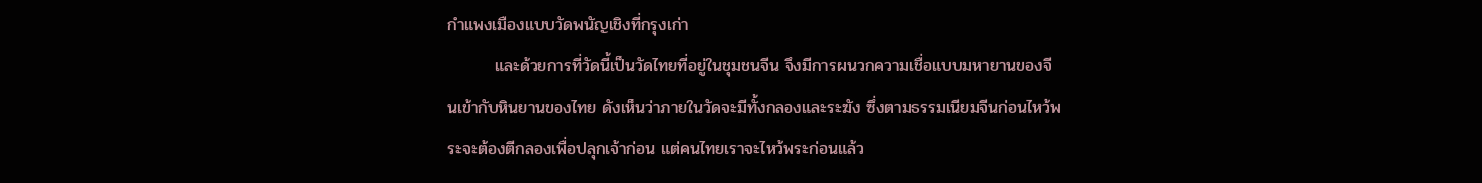กำแพงเมืองแบบวัดพนัญเชิงที่กรุงเก่า
        และด้วยการที่วัดนี้เป็นวัดไทยที่อยู่ในชุมชนจีน จึงมีการผนวกความเชื่อแบบมหายานของจีนเข้ากับหินยานของไทย ดังเห็นว่าภายในวัดจะมีทั้งกลองและระฆัง ซึ่งตามธรรมเนียมจีนก่อนไหว้พระจะต้องตีกลองเพื่อปลุกเจ้าก่อน แต่คนไทยเราจะไหว้พระก่อนแล้ว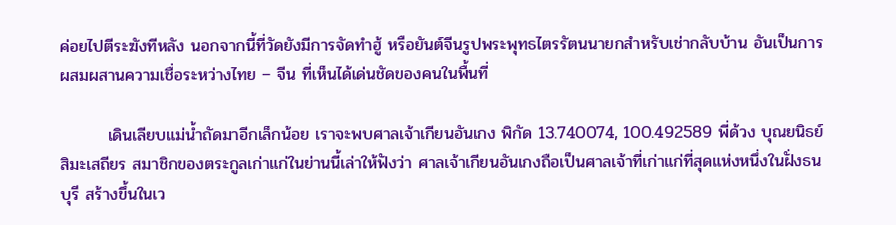ค่อยไปตีระฆังทีหลัง นอกจากนี้ที่วัดยังมีการจัดทำฮู้ หรือยันต์จีนรูปพระพุทธไตรรัตนนายกสำหรับเช่ากลับบ้าน อันเป็นการผสมผสานความเชื่อระหว่างไทย – จีน ที่เห็นได้เด่นชัดของคนในพื้นที่

        เดินเลียบแม่น้ำถัดมาอีกเล็กน้อย เราจะพบศาลเจ้าเกียนอันเกง พิกัด 13.740074, 100.492589 พี่ด้วง บุณยนิธย์ สิมะเสถียร สมาชิกของตระกูลเก่าแก่ในย่านนี้เล่าให้ฟังว่า ศาลเจ้าเกียนอันเกงถือเป็นศาลเจ้าที่เก่าแก่ที่สุดแห่งหนึ่งในฝั่งธนบุรี สร้างขึ้นในเว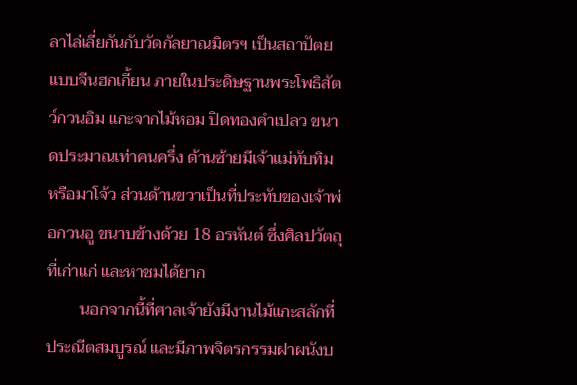ลาไล่เลี่ยกันกับวัดกัลยาณมิตรฯ เป็นสถาปัตยแบบจีนฮกเกี้ยน ภายในประดิษฐานพระโพธิสัตว์กวนอิม แกะจากไม้หอม ปิดทองคำเปลว ขนาดประมาณเท่าคนครึ่ง ด้านซ้ายมีเจ้าแม่ทับทิม หรือมาโจ้ว ส่วนด้านขวาเป็นที่ประทับของเจ้าพ่อกวนอู ขนาบข้างด้วย 18 อรหันต์ ซึ่งศิลปวัตถุที่เก่าแก่ และหาชมได้ยาก
        นอกจากนี้ที่ศาลเจ้ายังมีงานไม้แกะสลักที่ประณีตสมบูรณ์ และมีภาพจิตรกรรมฝาผนังบ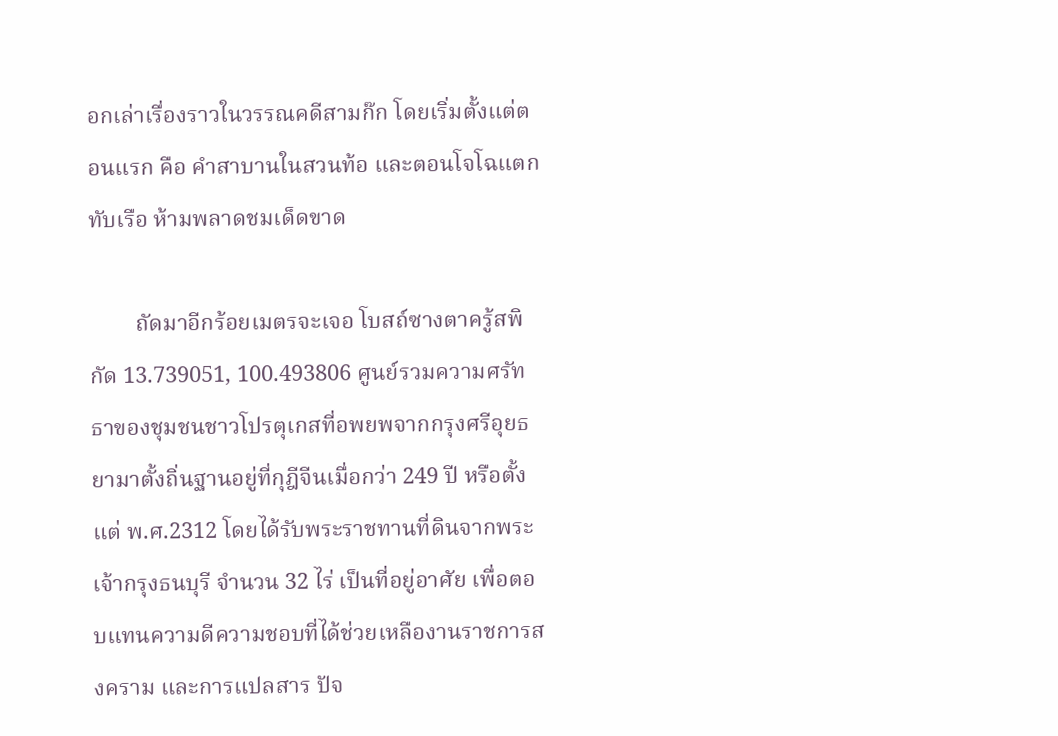อกเล่าเรื่องราวในวรรณคดีสามก๊ก โดยเริ่มตั้งแต่ตอนแรก คือ คำสาบานในสวนท้อ และตอนโจโฉแตกทับเรือ ห้ามพลาดชมเด็ดขาด

        ถัดมาอีกร้อยเมตรจะเจอ โบสถ์ซางตาครู้สพิกัด 13.739051, 100.493806 ศูนย์รวมความศรัทธาของชุมชนชาวโปรตุเกสที่อพยพจากกรุงศรีอุยธยามาตั้งถิ่นฐานอยู่ที่กุฎีจีนเมื่อกว่า 249 ปี หรือตั้งแต่ พ.ศ.2312 โดยได้รับพระราชทานที่ดินจากพระเจ้ากรุงธนบุรี จำนวน 32 ไร่ เป็นที่อยู่อาศัย เพื่อตอบแทนความดีความชอบที่ได้ช่วยเหลืองานราชการสงคราม และการแปลสาร ปัจ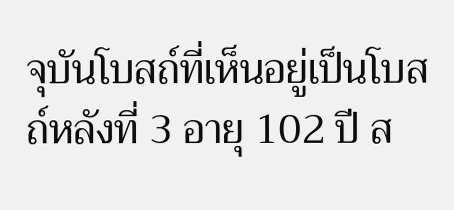จุบันโบสถ์ที่เห็นอยู่เป็นโบสถ์หลังที่ 3 อายุ 102 ปี ส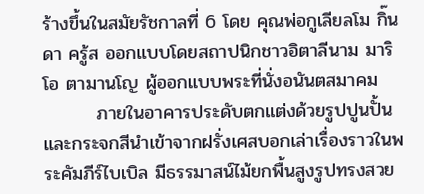ร้างขึ้นในสมัยรัชกาลที่ 6 โดย คุณพ่อกูเลียลโม กิ๊น ดา ครู้ส ออกแบบโดยสถาปนิกชาวอิตาลีนาม มาริโอ ตามานโญ ผู้ออกแบบพระที่นั่งอนันตสมาคม
        ภายในอาคารประดับตกแต่งด้วยรูปปูนปั้น และกระจกสีนำเข้าจากฝรั่งเศสบอกเล่าเรื่องราวในพระคัมภีร์ไบเบิล มีธรรมาสน์ไม้ยกพื้นสูงรูปทรงสวย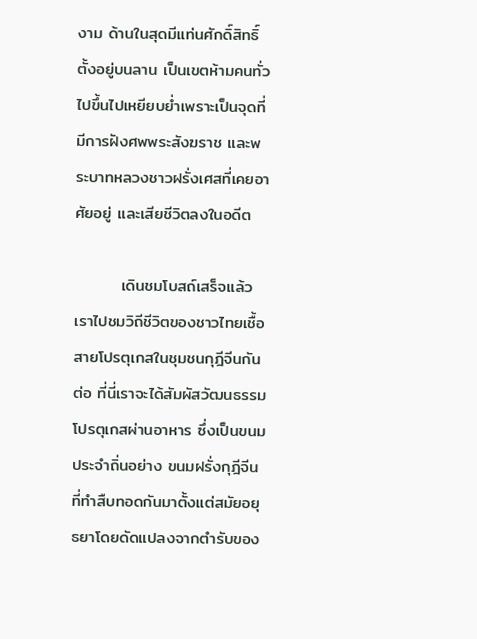งาม ด้านในสุดมีแท่นศักดิ์สิทธิ์ตั้งอยู่บนลาน เป็นเขตห้ามคนทั่วไปขึ้นไปเหยียบย่ำเพราะเป็นจุดที่มีการฝังศพพระสังฆราช และพระบาทหลวงชาวฝรั่งเศสที่เคยอาศัยอยู่ และเสียชีวิตลงในอดีต

        เดินชมโบสถ์เสร็จแล้ว เราไปชมวิถีชีวิตของชาวไทยเชื้อสายโปรตุเกสในชุมชนกุฎีจีนกันต่อ ที่นี่เราจะได้สัมผัสวัฒนธรรมโปรตุเกสผ่านอาหาร ซึ่งเป็นขนมประจำถิ่นอย่าง ขนมฝรั่งกุฎีจีนที่ทำสืบทอดกันมาตั้งแต่สมัยอยุธยาโดยดัดแปลงจากตำรับของ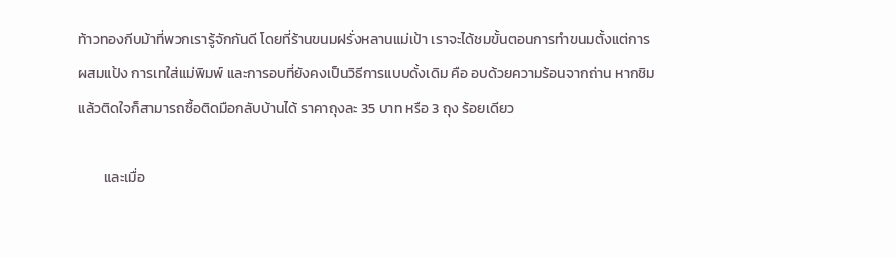ท้าวทองกีบม้าที่พวกเรารู้จักกันดี โดยที่ร้านขนมฝรั่งหลานแม่เป้า เราจะได้ชมขั้นตอนการทำขนมตั้งแต่การผสมแป้ง การเทใส่แม่พิมพ์ และการอบที่ยังคงเป็นวิธีการแบบดั้งเดิม คือ อบด้วยความร้อนจากถ่าน หากชิมแล้วติดใจก็สามารถซื้อติดมือกลับบ้านได้ ราคาถุงละ 35 บาท หรือ 3 ถุง ร้อยเดียว

        และเมื่อ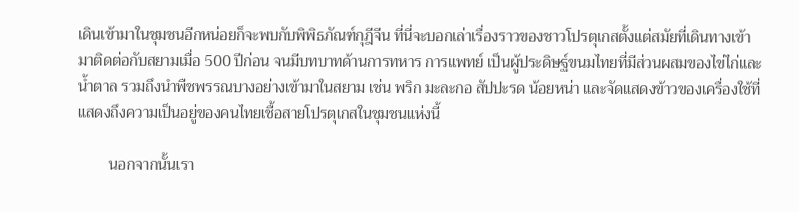เดินเข้ามาในชุมชนอีกหน่อยก็จะพบกับพิพิธภัณฑ์กุฎีจีน ที่นี่จะบอกเล่าเรื่องราวของชาวโปรตุเกสตั้งแต่สมัยที่เดินทางเข้ามาติดต่อกับสยามเมื่อ 500 ปีก่อน จนมีบทบาทด้านการทหาร การแพทย์ เป็นผู้ประดิษฐ์ขนมไทยที่มีส่วนผสมของไข่ไก่และน้ำตาล รวมถึงนำพืชพรรณบางอย่างเข้ามาในสยาม เช่น พริก มะละกอ สัปปะรด น้อยหน่า และจัดแสดงข้าวของเครื่องใช้ที่แสดงถึงความเป็นอยู่ของคนไทยเชื้อสายโปรตุเกสในชุมชนแห่งนี้

        นอกจากนั้นเรา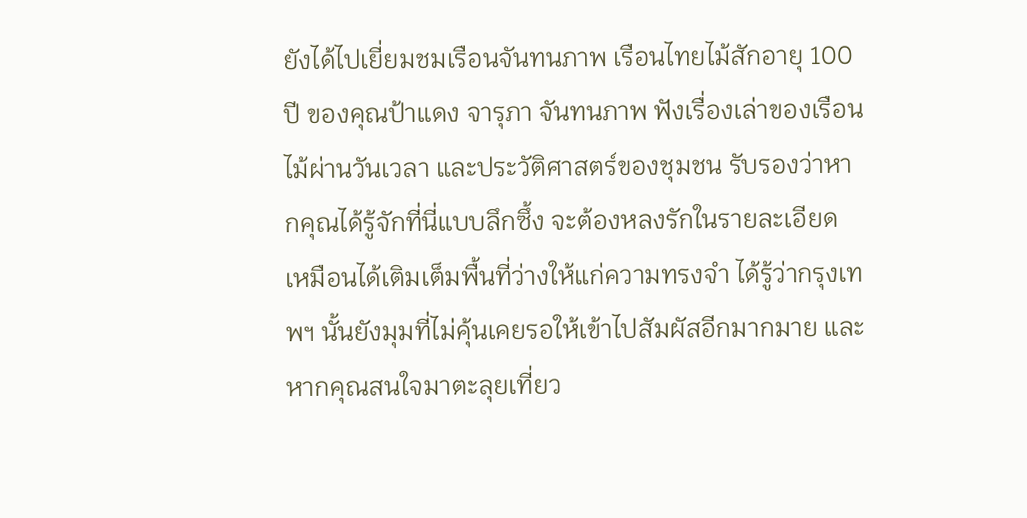ยังได้ไปเยี่ยมชมเรือนจันทนภาพ เรือนไทยไม้สักอายุ 100 ปี ของคุณป้าแดง จารุภา จันทนภาพ ฟังเรื่องเล่าของเรือนไม้ผ่านวันเวลา และประวัติศาสตร์ของชุมชน รับรองว่าหากคุณได้รู้จักที่นี่แบบลึกซึ้ง จะต้องหลงรักในรายละเอียด เหมือนได้เติมเต็มพื้นที่ว่างให้แก่ความทรงจำ ได้รู้ว่ากรุงเทพฯ นั้นยังมุมที่ไม่คุ้นเคยรอให้เข้าไปสัมผัสอีกมากมาย และหากคุณสนใจมาตะลุยเที่ยว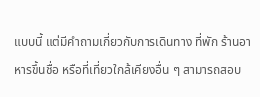แบบนี้ แต่มีคำถามเกี่ยวกับการเดินทาง ที่พัก ร้านอาหารขึ้นชื่อ หรือที่เที่ยวใกล้เคียงอื่น ๆ สามารถสอบ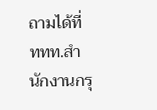ถามได้ที่ ททท.สำนักงานกรุ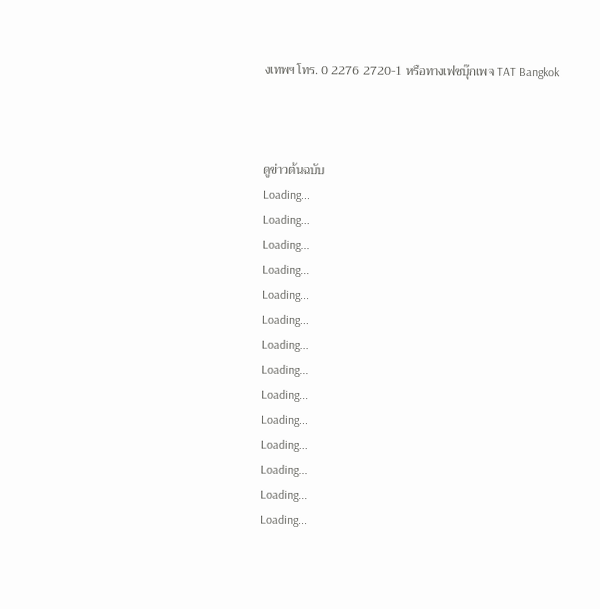งเทพฯ โทร. 0 2276 2720-1 หรือทางเฟซบุ๊กเพจ TAT Bangkok



ดูข่าวต้นฉบับ
Loading...
Loading...
Loading...
Loading...
Loading...
Loading...
Loading...
Loading...
Loading...
Loading...
Loading...
Loading...
Loading...
Loading...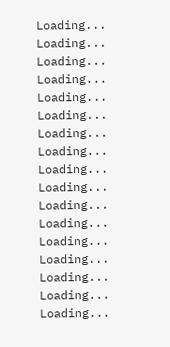Loading...
Loading...
Loading...
Loading...
Loading...
Loading...
Loading...
Loading...
Loading...
Loading...
Loading...
Loading...
Loading...
Loading...
Loading...
Loading...
Loading...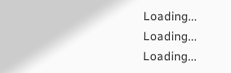Loading...
Loading...
Loading...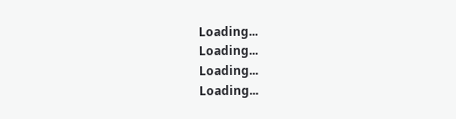Loading...
Loading...
Loading...
Loading...